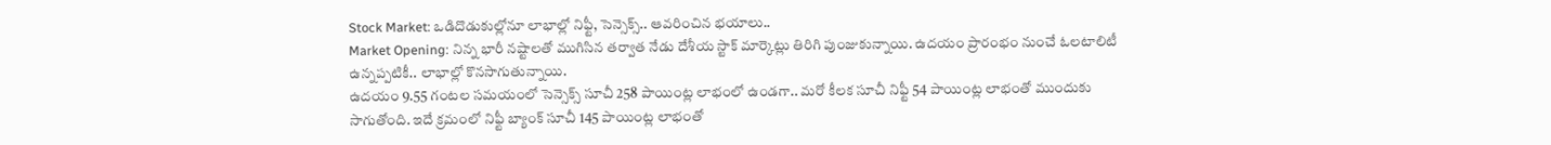Stock Market: ఒడిదొడుకుల్లోనూ లాభాల్లో నిఫ్టీ, సెన్సెక్స్.. ఆవరించిన భయాలు..
Market Opening: నిన్న భారీ నష్టాలతో ముగిసిన తర్వాత నేడు దేశీయ స్టాక్ మార్కెట్లు తిరిగి పుంజుకున్నాయి. ఉదయం ప్రారంభం నుంచే ఓలటాలిటీ ఉన్నప్పటికీ.. లాభాల్లో కొనసాగుతున్నాయి.
ఉదయం 9.55 గంటల సమయంలో సెన్సెక్స్ సూచీ 258 పాయింట్ల లాభంలో ఉండగా.. మరో కీలక సూచీ నిఫ్టీ 54 పాయింట్ల లాభంతో ముందుకు సాగుతోంది. ఇదే క్రమంలో నిఫ్టీ బ్యాంక్ సూచీ 145 పాయింట్ల లాభంతో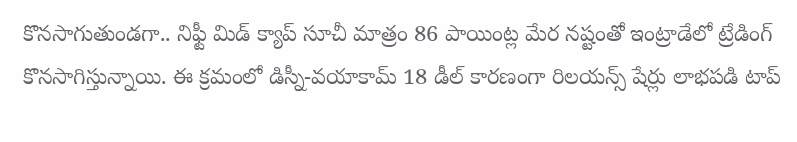కొనసాగుతుండగా.. నిఫ్టీ మిడ్ క్యాప్ సూచీ మాత్రం 86 పాయింట్ల మేర నష్టంతో ఇంట్రాడేలో ట్రేడింగ్ కొనసాగిస్తున్నాయి. ఈ క్రమంలో డిస్నీ-వయాకామ్ 18 డీల్ కారణంగా రిలయన్స్ షేర్లు లాభపడి టాప్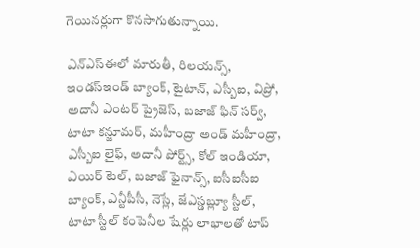గెయినర్లుగా కొనసాగుతున్నాయి.

ఎన్ఎస్ఈలో మారుతీ, రిలయన్స్, ఇండస్ఇండ్ బ్యాంక్, టైటాన్, ఎస్బీఐ, విప్రో, అదానీ ఎంటర్ ప్రైజెస్, బజాజ్ ఫిన్ సర్వ్, టాటా కన్జూమర్, మహీంద్రా అండ్ మహీంద్రా, ఎస్బీఐ లైఫ్, అదానీ పోర్ట్స్, కోల్ ఇండియా, ఎయిర్ టెల్, బజాజ్ ఫైనాన్స్, ఐసీఐసీఐ బ్యాంక్, ఎన్టీపీసీ, నెస్లే, జేఎస్డబ్ల్యూ స్టీల్, టాటా స్టీల్ కంపెనీల షేర్లు లాభాలతో టాప్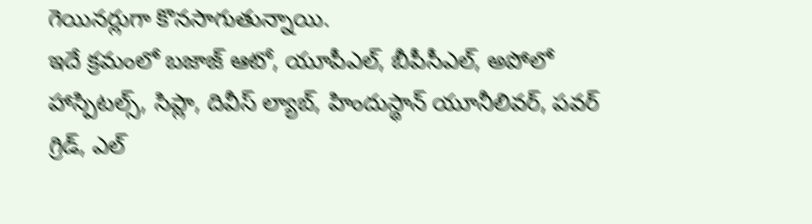గెయినర్లుగా కొనసాగుతున్నాయి.
ఇదే క్రమంలో బజాజ్ ఆటో, యూపీఎల్, బీపీసీఎల్, అపోలో హాస్పిటల్స్, సిప్లా, దివీస్ ల్యాబ్, హిందుస్థాన్ యూనీలివర్, పవర్ గ్రిడ్, ఎల్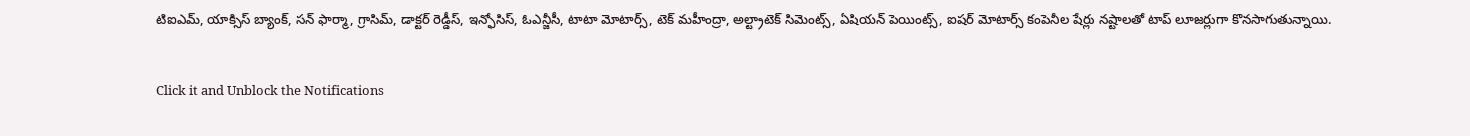టిఐఎమ్, యాక్సిస్ బ్యాంక్, సన్ ఫార్మా, గ్రాసిమ్, డాక్టర్ రెడ్డీస్, ఇన్ఫోసిస్, ఓఎన్జీసీ, టాటా మోటార్స్, టెక్ మహీంద్రా, అల్ట్రాటెక్ సిమెంట్స్, ఏషియన్ పెయింట్స్, ఐషర్ మోటార్స్ కంపెనీల షేర్లు నష్టాలతో టాప్ లూజర్లుగా కొనసాగుతున్నాయి.


Click it and Unblock the Notifications